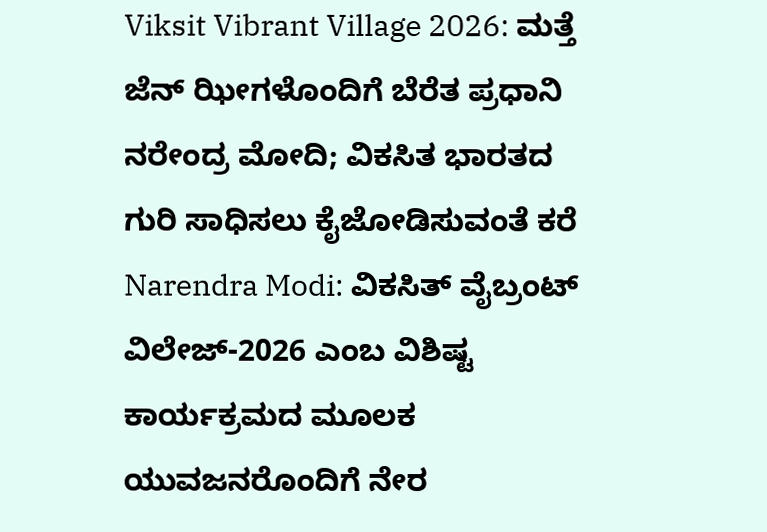Viksit Vibrant Village 2026: ಮತ್ತೆ ಜೆನ್ ಝೀಗಳೊಂದಿಗೆ ಬೆರೆತ ಪ್ರಧಾನಿ ನರೇಂದ್ರ ಮೋದಿ; ವಿಕಸಿತ ಭಾರತದ ಗುರಿ ಸಾಧಿಸಲು ಕೈಜೋಡಿಸುವಂತೆ ಕರೆ
Narendra Modi: ವಿಕಸಿತ್ ವೈಬ್ರಂಟ್ ವಿಲೇಜ್-2026 ಎಂಬ ವಿಶಿಷ್ಟ ಕಾರ್ಯಕ್ರಮದ ಮೂಲಕ ಯುವಜನರೊಂದಿಗೆ ನೇರ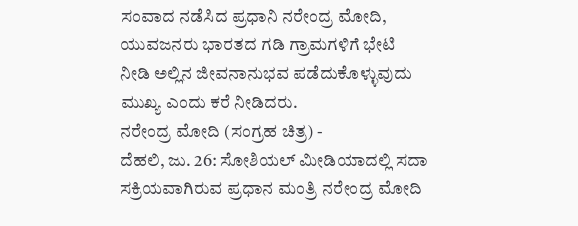ಸಂವಾದ ನಡೆಸಿದ ಪ್ರಧಾನಿ ನರೇಂದ್ರ ಮೋದಿ, ಯುವಜನರು ಭಾರತದ ಗಡಿ ಗ್ರಾಮಗಳಿಗೆ ಭೇಟಿ ನೀಡಿ ಅಲ್ಲಿನ ಜೀವನಾನುಭವ ಪಡೆದುಕೊಳ್ಳುವುದು ಮುಖ್ಯ ಎಂದು ಕರೆ ನೀಡಿದರು.
ನರೇಂದ್ರ ಮೋದಿ (ಸಂಗ್ರಹ ಚಿತ್ರ) -
ದೆಹಲಿ, ಜು. 26: ಸೋಶಿಯಲ್ ಮೀಡಿಯಾದಲ್ಲಿ ಸದಾ ಸಕ್ರಿಯವಾಗಿರುವ ಪ್ರಧಾನ ಮಂತ್ರಿ ನರೇಂದ್ರ ಮೋದಿ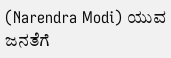(Narendra Modi) ಯುವ ಜನತೆಗೆ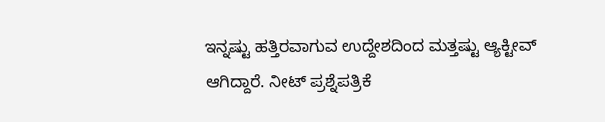ಇನ್ನಷ್ಟು ಹತ್ತಿರವಾಗುವ ಉದ್ದೇಶದಿಂದ ಮತ್ತಷ್ಟು ಆ್ಯಕ್ಟೀವ್ ಆಗಿದ್ದಾರೆ. ನೀಟ್ ಪ್ರಶ್ನೆಪತ್ರಿಕೆ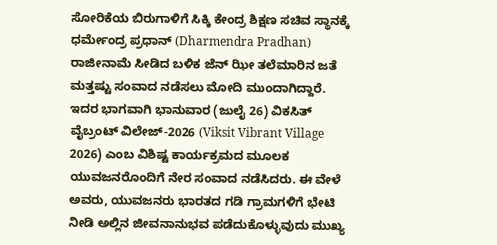ಸೋರಿಕೆಯ ಬಿರುಗಾಳಿಗೆ ಸಿಕ್ಕಿ ಕೇಂದ್ರ ಶಿಕ್ಷಣ ಸಚಿವ ಸ್ಥಾನಕ್ಕೆ ಧರ್ಮೇಂದ್ರ ಪ್ರಧಾನ್ (Dharmendra Pradhan) ರಾಜೀನಾಮೆ ಸೀಡಿದ ಬಳಿಕ ಜೆನ್ ಝೀ ತಲೆಮಾರಿನ ಜತೆ ಮತ್ತಷ್ಟು ಸಂವಾದ ನಡೆಸಲು ಮೋದಿ ಮುಂದಾಗಿದ್ದಾರೆ. ಇದರ ಭಾಗವಾಗಿ ಭಾನುವಾರ (ಜುಲೈ 26) ವಿಕಸಿತ್ ವೈಬ್ರಂಟ್ ವಿಲೇಜ್-2026 (Viksit Vibrant Village 2026) ಎಂಬ ವಿಶಿಷ್ಟ ಕಾರ್ಯಕ್ರಮದ ಮೂಲಕ ಯುವಜನರೊಂದಿಗೆ ನೇರ ಸಂವಾದ ನಡೆಸಿದರು. ಈ ವೇಳೆ ಅವರು, ಯುವಜನರು ಭಾರತದ ಗಡಿ ಗ್ರಾಮಗಳಿಗೆ ಭೇಟಿ ನೀಡಿ ಅಲ್ಲಿನ ಜೀವನಾನುಭವ ಪಡೆದುಕೊಳ್ಳುವುದು ಮುಖ್ಯ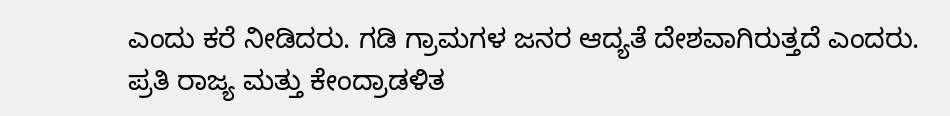ಎಂದು ಕರೆ ನೀಡಿದರು. ಗಡಿ ಗ್ರಾಮಗಳ ಜನರ ಆದ್ಯತೆ ದೇಶವಾಗಿರುತ್ತದೆ ಎಂದರು.
ಪ್ರತಿ ರಾಜ್ಯ ಮತ್ತು ಕೇಂದ್ರಾಡಳಿತ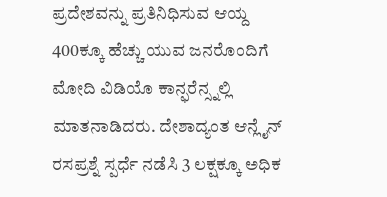ಪ್ರದೇಶವನ್ನು ಪ್ರತಿನಿಧಿಸುವ ಆಯ್ದ 400ಕ್ಕೂ ಹೆಚ್ಚು ಯುವ ಜನರೊಂದಿಗೆ ಮೋದಿ ವಿಡಿಯೊ ಕಾನ್ಫರೆನ್ಸ್ನಲ್ಲಿ ಮಾತನಾಡಿದರು. ದೇಶಾದ್ಯಂತ ಆನ್ಲೈನ್ ರಸಪ್ರಶ್ನೆ ಸ್ಪರ್ಧೆ ನಡೆಸಿ 3 ಲಕ್ಷಕ್ಕೂ ಅಧಿಕ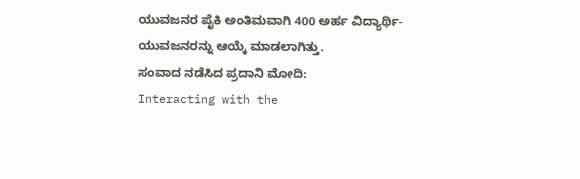ಯುವಜನರ ಪೈಕಿ ಅಂತಿಮವಾಗಿ 400 ಅರ್ಹ ವಿದ್ಯಾರ್ಥಿ-ಯುವಜನರನ್ನು ಆಯ್ಕೆ ಮಾಡಲಾಗಿತ್ತು.
ಸಂವಾದ ನಡೆಸಿದ ಪ್ರದಾನಿ ಮೋದಿ:
Interacting with the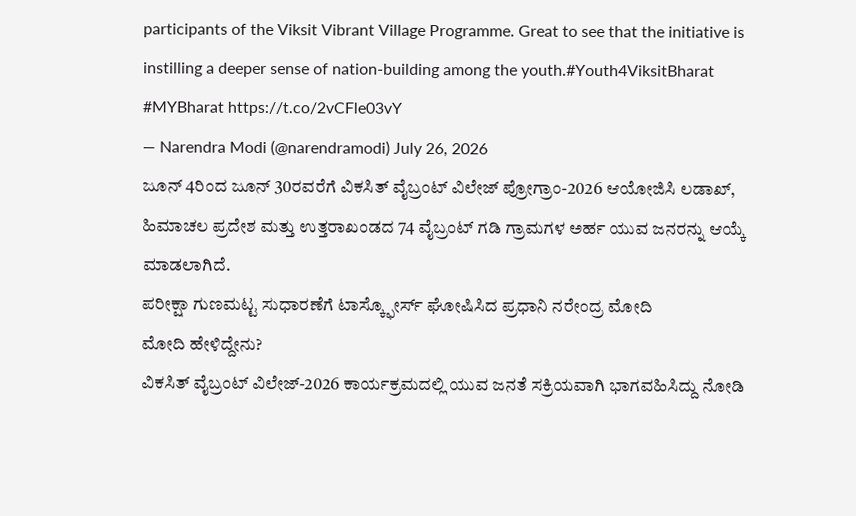participants of the Viksit Vibrant Village Programme. Great to see that the initiative is instilling a deeper sense of nation-building among the youth.#Youth4ViksitBharat #MYBharat https://t.co/2vCFle03vY
— Narendra Modi (@narendramodi) July 26, 2026
ಜೂನ್ 4ರಿಂದ ಜೂನ್ 30ರವರೆಗೆ ವಿಕಸಿತ್ ವೈಬ್ರಂಟ್ ವಿಲೇಜ್ ಪ್ರೋಗ್ರಾಂ-2026 ಆಯೋಜಿಸಿ ಲಡಾಖ್, ಹಿಮಾಚಲ ಪ್ರದೇಶ ಮತ್ತು ಉತ್ತರಾಖಂಡದ 74 ವೈಬ್ರಂಟ್ ಗಡಿ ಗ್ರಾಮಗಳ ಅರ್ಹ ಯುವ ಜನರನ್ನು ಆಯ್ಕೆ ಮಾಡಲಾಗಿದೆ.
ಪರೀಕ್ಷಾ ಗುಣಮಟ್ಟ ಸುಧಾರಣೆಗೆ ಟಾಸ್ಕ್ಫೋರ್ಸ್ ಘೋಷಿಸಿದ ಪ್ರಧಾನಿ ನರೇಂದ್ರ ಮೋದಿ
ಮೋದಿ ಹೇಳಿದ್ದೇನು?
ವಿಕಸಿತ್ ವೈಬ್ರಂಟ್ ವಿಲೇಜ್-2026 ಕಾರ್ಯಕ್ರಮದಲ್ಲಿ ಯುವ ಜನತೆ ಸಕ್ರಿಯವಾಗಿ ಭಾಗವಹಿಸಿದ್ದು ನೋಡಿ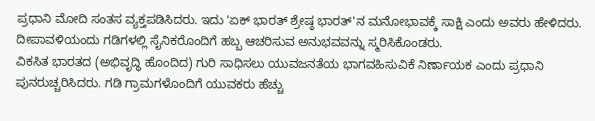ಪ್ರಧಾನಿ ಮೋದಿ ಸಂತಸ ವ್ಯಕ್ತಪಡಿಸಿದರು. ಇದು 'ಏಕ್ ಭಾರತ್ ಶ್ರೇಷ್ಠ ಭಾರತ್'ನ ಮನೋಭಾವಕ್ಕೆ ಸಾಕ್ಷಿ ಎಂದು ಅವರು ಹೇಳಿದರು. ದೀಪಾವಳಿಯಂದು ಗಡಿಗಳಲ್ಲಿ ಸೈನಿಕರೊಂದಿಗೆ ಹಬ್ಬ ಆಚರಿಸುವ ಅನುಭವವನ್ನು ಸ್ಮರಿಸಿಕೊಂಡರು.
ವಿಕಸಿತ ಭಾರತದ (ಅಭಿವೃದ್ಧಿ ಹೊಂದಿದ) ಗುರಿ ಸಾಧಿಸಲು ಯುವಜನತೆಯ ಭಾಗವಹಿಸುವಿಕೆ ನಿರ್ಣಾಯಕ ಎಂದು ಪ್ರಧಾನಿ ಪುನರುಚ್ಚರಿಸಿದರು. ಗಡಿ ಗ್ರಾಮಗಳೊಂದಿಗೆ ಯುವಕರು ಹೆಚ್ಚು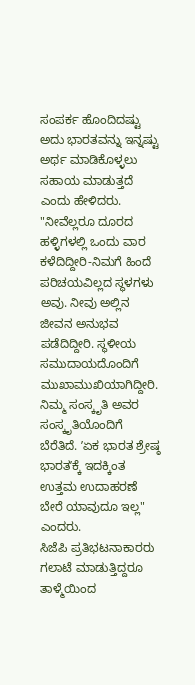ಸಂಪರ್ಕ ಹೊಂದಿದಷ್ಟು ಅದು ಭಾರತವನ್ನು ಇನ್ನಷ್ಟು ಅರ್ಥ ಮಾಡಿಕೊಳ್ಳಲು ಸಹಾಯ ಮಾಡುತ್ತದೆ ಎಂದು ಹೇಳಿದರು.
"ನೀವೆಲ್ಲರೂ ದೂರದ ಹಳ್ಳಿಗಳಲ್ಲಿ ಒಂದು ವಾರ ಕಳೆದಿದ್ದೀರಿ-ನಿಮಗೆ ಹಿಂದೆ ಪರಿಚಯವಿಲ್ಲದ ಸ್ಥಳಗಳು ಅವು. ನೀವು ಅಲ್ಲಿನ ಜೀವನ ಅನುಭವ ಪಡೆದಿದ್ದೀರಿ. ಸ್ಥಳೀಯ ಸಮುದಾಯದೊಂದಿಗೆ ಮುಖಾಮುಖಿಯಾಗಿದ್ದೀರಿ. ನಿಮ್ಮ ಸಂಸ್ಕೃತಿ ಅವರ ಸಂಸ್ಕೃತಿಯೊಂದಿಗೆ ಬೆರೆತಿದೆ. ʼಏಕ ಭಾರತ ಶ್ರೇಷ್ಠ ಭಾರತʼಕ್ಕೆ ಇದಕ್ಕಿಂತ ಉತ್ತಮ ಉದಾಹರಣೆ ಬೇರೆ ಯಾವುದೂ ಇಲ್ಲ" ಎಂದರು.
ಸಿಜೆಪಿ ಪ್ರತಿಭಟನಾಕಾರರು ಗಲಾಟೆ ಮಾಡುತ್ತಿದ್ದರೂ ತಾಳ್ಮೆಯಿಂದ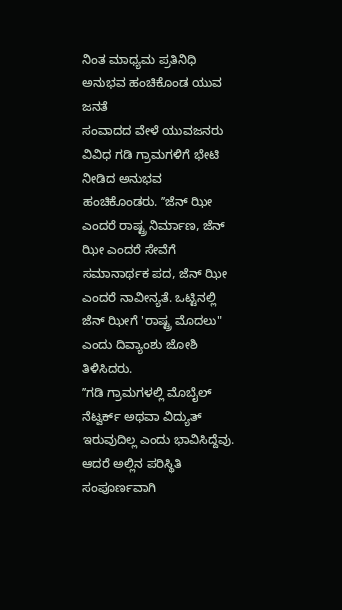ನಿಂತ ಮಾಧ್ಯಮ ಪ್ರತಿನಿಧಿ
ಅನುಭವ ಹಂಚಿಕೊಂಡ ಯುವ ಜನತೆ
ಸಂವಾದದ ವೇಳೆ ಯುವಜನರು ವಿವಿಧ ಗಡಿ ಗ್ರಾಮಗಳಿಗೆ ಭೇಟಿ ನೀಡಿದ ಅನುಭವ ಹಂಚಿಕೊಂಡರು. ʼʼಜೆನ್ ಝೀ ಎಂದರೆ ರಾಷ್ಟ್ರ ನಿರ್ಮಾಣ, ಜೆನ್ ಝೀ ಎಂದರೆ ಸೇವೆಗೆ ಸಮಾನಾರ್ಥಕ ಪದ, ಜೆನ್ ಝೀ ಎಂದರೆ ನಾವೀನ್ಯತೆ. ಒಟ್ಟಿನಲ್ಲಿ ಜೆನ್ ಝೀಗೆ 'ರಾಷ್ಟ್ರ ಮೊದಲು" ಎಂದು ದಿವ್ಯಾಂಶು ಜೋಶಿ ತಿಳಿಸಿದರು.
ʼʼಗಡಿ ಗ್ರಾಮಗಳಲ್ಲಿ ಮೊಬೈಲ್ ನೆಟ್ವರ್ಕ್ ಅಥವಾ ವಿದ್ಯುತ್ ಇರುವುದಿಲ್ಲ ಎಂದು ಭಾವಿಸಿದ್ದೆವು. ಆದರೆ ಅಲ್ಲಿನ ಪರಿಸ್ಥಿತಿ ಸಂಪೂರ್ಣವಾಗಿ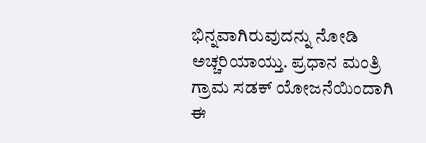ಭಿನ್ನವಾಗಿರುವುದನ್ನು ನೋಡಿ ಅಚ್ಚರಿಯಾಯ್ತು. ಪ್ರಧಾನ ಮಂತ್ರಿ ಗ್ರಾಮ ಸಡಕ್ ಯೋಜನೆಯಿಂದಾಗಿ ಈ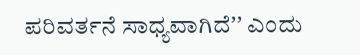ಪರಿವರ್ತನೆ ಸಾಧ್ಯವಾಗಿದೆʼʼ ಎಂದು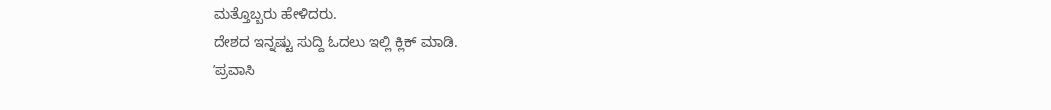ಮತ್ತೊಬ್ಬರು ಹೇಳಿದರು.
ದೇಶದ ಇನ್ನಷ್ಟು ಸುದ್ದಿ ಓದಲು ಇಲ್ಲಿ ಕ್ಲಿಕ್ ಮಾಡಿ.
ʼಪ್ರವಾಸಿ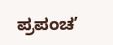ಪ್ರಪಂಚʼ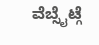ವೆಬ್ಸೈಟ್ಗೆ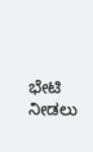ಭೇಟಿ ನೀಡಲು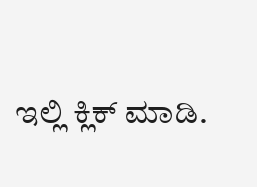ಇಲ್ಲಿ ಕ್ಲಿಕ್ ಮಾಡಿ.